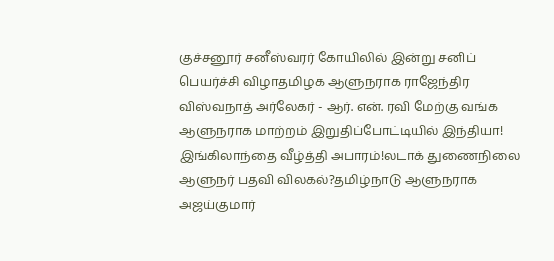குச்சனூர் சனீஸ்வரர் கோயிலில் இன்று சனிப் பெயர்ச்சி விழாதமிழக ஆளுநராக ராஜேந்திர விஸ்வநாத் அர்லேகர் - ஆர். என். ரவி மேற்கு வங்க ஆளுநராக மாற்றம் இறுதிப்போட்டியில் இந்தியா! இங்கிலாந்தை வீழ்த்தி அபாரம்!லடாக் துணைநிலை ஆளுநர் பதவி விலகல்?தமிழ்நாடு ஆளுநராக அஜய்குமார்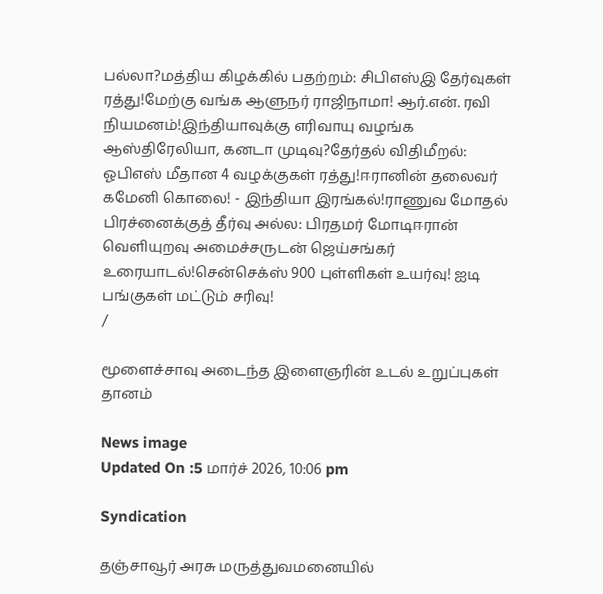பல்லா?மத்திய கிழக்கில் பதற்றம்: சிபிஎஸ்இ தேர்வுகள் ரத்து!மேற்கு வங்க ஆளுநர் ராஜிநாமா! ஆர்.என். ரவி நியமனம்!இந்தியாவுக்கு எரிவாயு வழங்க ஆஸ்திரேலியா, கனடா முடிவு?தேர்தல் விதிமீறல்: ஓபிஎஸ் மீதான 4 வழக்குகள் ரத்து!ஈரானின் தலைவர் கமேனி கொலை! - இந்தியா இரங்கல்!ராணுவ மோதல் பிரச்னைக்குத் தீர்வு அல்ல: பிரதமர் மோடிஈரான் வெளியுறவு அமைச்சருடன் ஜெய்சங்கர் உரையாடல்!சென்செக்ஸ் 900 புள்ளிகள் உயர்வு! ஐடி பங்குகள் மட்டும் சரிவு!
/

மூளைச்சாவு அடைந்த இளைஞரின் உடல் உறுப்புகள் தானம்

News image
Updated On :5 மார்ச் 2026, 10:06 pm

Syndication

தஞ்சாவூர் அரசு மருத்துவமனையில்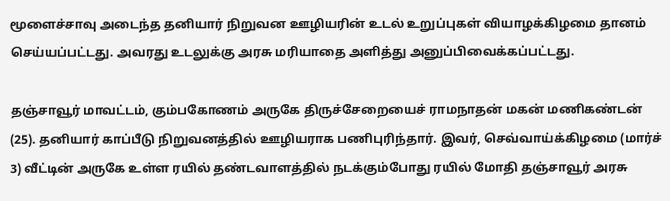மூளைச்சாவு அடைந்த தனியார் நிறுவன ஊழியரின் உடல் உறுப்புகள் வியாழக்கிழமை தானம் செய்யப்பட்டது. அவரது உடலுக்கு அரசு மரியாதை அளித்து அனுப்பிவைக்கப்பட்டது.

தஞ்சாவூர் மாவட்டம், கும்பகோணம் அருகே திருச்சேறையைச் ராமநாதன் மகன் மணிகண்டன் (25). தனியார் காப்பீடு நிறுவனத்தில் ஊழியராக பணிபுரிந்தார். இவர், செவ்வாய்க்கிழமை (மார்ச் 3) வீட்டின் அருகே உள்ள ரயில் தண்டவாளத்தில் நடக்கும்போது ரயில் மோதி தஞ்சாவூர் அரசு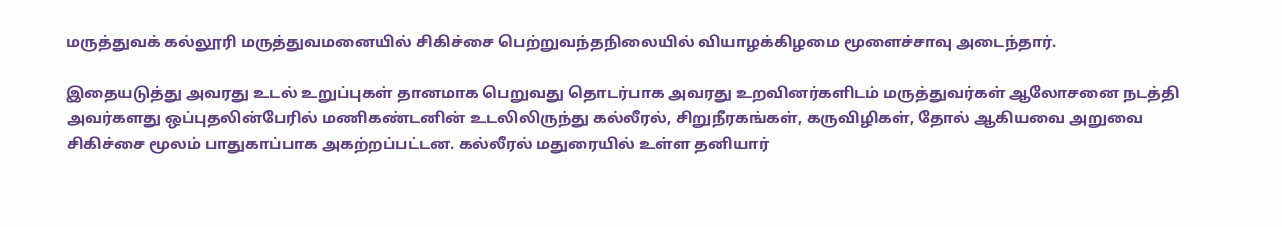மருத்துவக் கல்லூரி மருத்துவமனையில் சிகிச்சை பெற்றுவந்தநிலையில் வியாழக்கிழமை மூளைச்சாவு அடைந்தார்.

இதையடுத்து அவரது உடல் உறுப்புகள் தானமாக பெறுவது தொடர்பாக அவரது உறவினர்களிடம் மருத்துவர்கள் ஆலோசனை நடத்தி அவர்களது ஒப்புதலின்பேரில் மணிகண்டனின் உடலிலிருந்து கல்லீரல், சிறுநீரகங்கள், கருவிழிகள், தோல் ஆகியவை அறுவை சிகிச்சை மூலம் பாதுகாப்பாக அகற்றப்பட்டன. கல்லீரல் மதுரையில் உள்ள தனியார்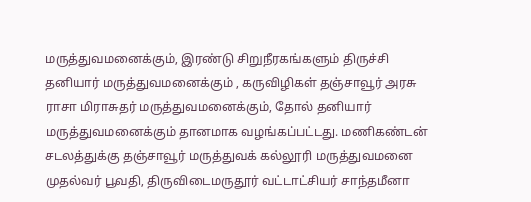மருத்துவமனைக்கும், இரண்டு சிறுநீரகங்களும் திருச்சி தனியார் மருத்துவமனைக்கும் , கருவிழிகள் தஞ்சாவூர் அரசு ராசா மிராசுதர் மருத்துவமனைக்கும், தோல் தனியார் மருத்துவமனைக்கும் தானமாக வழங்கப்பட்டது. மணிகண்டன் சடலத்துக்கு தஞ்சாவூர் மருத்துவக் கல்லூரி மருத்துவமனை முதல்வர் பூவதி, திருவிடைமருதூர் வட்டாட்சியர் சாந்தமீனா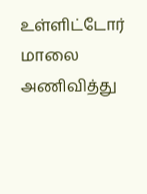உள்ளிட்டோர் மாலை அணிவித்து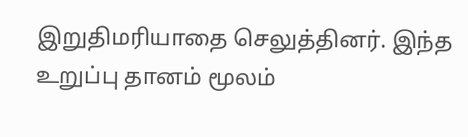இறுதிமரியாதை செலுத்தினர். இந்த உறுப்பு தானம் மூலம்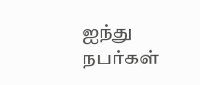ஐந்து நபர்கள்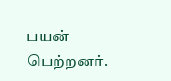பயன் பெற்றனர்.